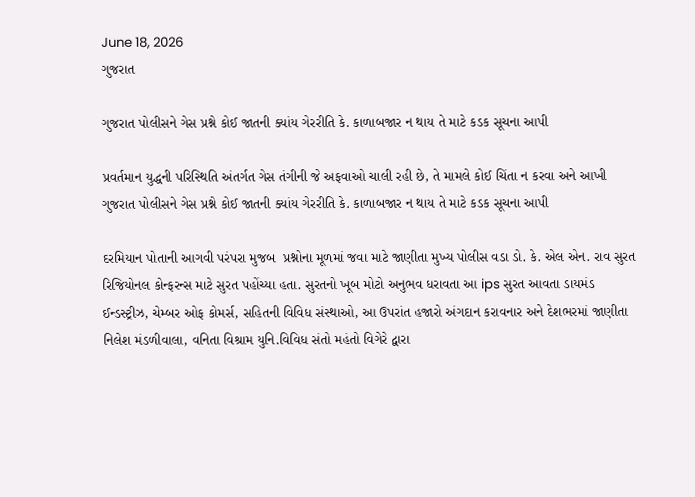June 18, 2026
ગુજરાત

ગુજરાત પોલીસને ગેસ પ્રશ્ને કોઈ જાતની ક્‍યાંય ગેરરીતિ કે. કાળાબજાર ન થાય તે માટે કડક સૂચના આપી

પ્રવર્તમાન યુદ્ધની પરિસ્‍થિતિ અંતર્ગત ગેસ તંગીની જે અફવાઓ ચાલી રહી છે, તે મામલે કોઈ ચિંતા ન કરવા અને આખી ગુજરાત પોલીસને ગેસ પ્રશ્ને કોઈ જાતની ક્‍યાંય ગેરરીતિ કે. કાળાબજાર ન થાય તે માટે કડક સૂચના આપી

દરમિયાન પોતાની આગવી પરંપરા મુજબ  પ્રશ્નોના મૂળમાં જવા માટે જાણીતા મુખ્‍ય પોલીસ વડા ડો. કે. એલ એન. રાવ સુરત રિજિયોનલ કોન્‍ફરન્‍સ માટે સુરત પહોંચ્‍યા હતા. સુરતનો ખૂબ મોટો અનુભવ ધરાવતા આ ips સુરત આવતા ડાયમંડ ઈન્‍ડસ્‍ટ્રીઝ, ચેમ્‍બર ઓફ કોમર્સ, સહિતની વિવિધ સંસ્‍થાઓ, આ ઉપરાંત હજારો અંગદાન કરાવનાર અને દેશભરમાં જાણીતા નિલેશ મંડળીવાલા, વનિતા વિશ્રામ યુનિ.વિવિધ સંતો મહંતો વિગેરે દ્વારા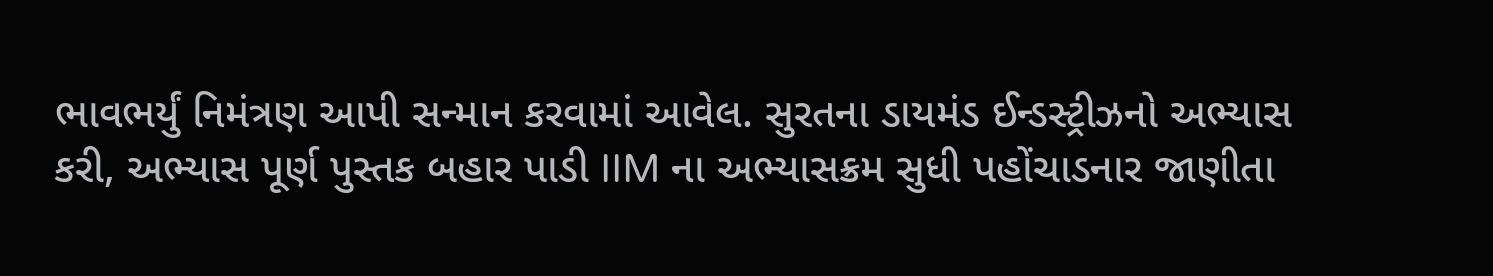ભાવભર્યું નિમંત્રણ આપી સન્‍માન કરવામાં આવેલ. સુરતના ડાયમંડ ઈન્‍ડસ્‍ટ્રીઝનો અભ્‍યાસ કરી, અભ્‍યાસ પૂર્ણ પુસ્‍તક બહાર પાડી IIM ના અભ્‍યાસક્રમ સુધી પહોંચાડનાર જાણીતા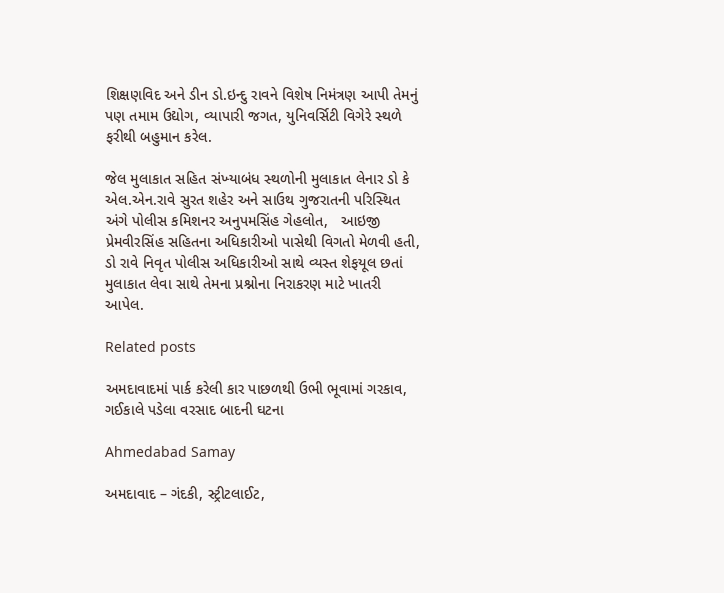શિક્ષણવિદ અને ડીન ડો.ઇન્‍દુ રાવને વિશેષ નિમંત્રણ આપી તેમનું પણ તમામ ઉદ્યોગ, વ્‍યાપારી જગત, યુનિવર્સિટી વિગેરે સ્‍થળે ફરીથી બહુમાન કરેલ.

જેલ મુલાકાત સહિત સંખ્‍યાબંધ સ્‍થળોની મુલાકાત લેનાર ડો કે એલ.એન.રાવે સુરત શહેર અને સાઉથ ગુજરાતની પરિસ્‍થિત અંગે પોલીસ કમિશનર અનુપમસિંહ ગેહલોત,   આઇજી પ્રેમવીરસિંહ સહિતના અધિકારીઓ પાસેથી વિગતો મેળવી હતી, ડો રાવે નિવૃત પોલીસ અધિકારીઓ સાથે વ્‍યસ્‍ત શેફયૂલ છતાં મુલાકાત લેવા સાથે તેમના પ્રશ્નોના નિરાકરણ માટે ખાતરી આપેલ.

Related posts

અમદાવાદમાં પાર્ક કરેલી કાર પાછળથી ઉભી ભૂવામાં ગરકાવ, ગઈકાલે પડેલા વરસાદ બાદની ઘટના

Ahmedabad Samay

અમદાવાદ – ગંદકી, સ્ટ્રીટલાઈટ,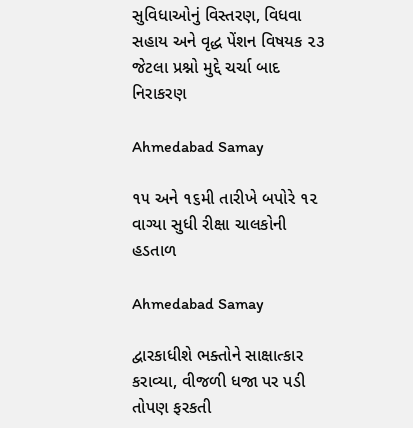સુવિધાઓનું વિસ્તરણ, વિધવા સહાય અને વૃદ્ધ પેંશન વિષયક ૨૩ જેટલા પ્રશ્નો મુદ્દે ચર્ચા બાદ નિરાકરણ

Ahmedabad Samay

૧૫ અને ૧૬મી તારીખે બપોરે ૧૨ વાગ્યા સુધી રીક્ષા ચાલકોની હડતાળ

Ahmedabad Samay

દ્વારકાધીશે ભક્તોને સાક્ષાત્કાર કરાવ્યા, વીજળી ધજા પર પડી તોપણ ફરકતી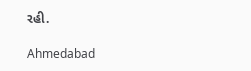રહી.

Ahmedabad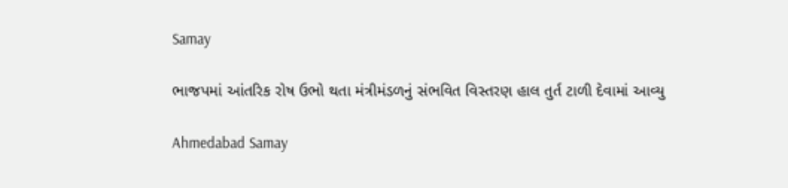Samay

ભાજપમાં આંતરિક રોષ ઉભો થતા મંત્રીમંડળનું સંભવિત વિસ્તરણ હાલ તુર્ત ટાળી દેવામાં આવ્યુ

Ahmedabad Samay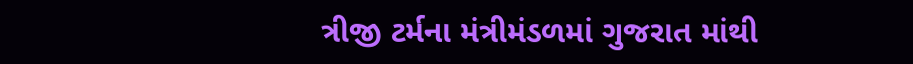ત્રીજી ટર્મના મંત્રીમંડળમાં ગુજરાત માંથી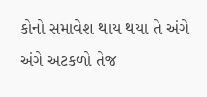કોનો સમાવેશ થાય થયા તે અંગે અંગે અટકળો તેજ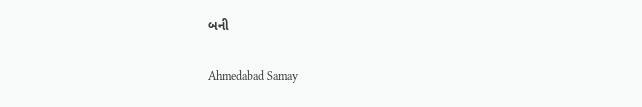બની

Ahmedabad Samay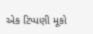એક ટિપ્પણી મૂકો